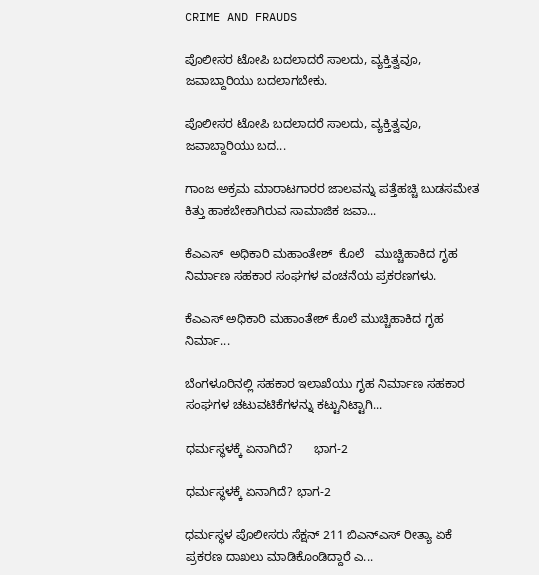CRIME AND FRAUDS

ಪೊಲೀಸರ ಟೋಪಿ ಬದಲಾದರೆ ಸಾಲದು, ವ್ಯಕ್ತಿತ್ವವೂ, ಜವಾಬ್ದಾರಿಯು ಬದಲಾಗಬೇಕು.

ಪೊಲೀಸರ ಟೋಪಿ ಬದಲಾದರೆ ಸಾಲದು, ವ್ಯಕ್ತಿತ್ವವೂ, ಜವಾಬ್ದಾರಿಯು ಬದ...

ಗಾಂಜ ಅಕ್ರಮ ಮಾರಾಟಗಾರರ ಜಾಲವನ್ನು ಪತ್ತೆಹಚ್ಚಿ ಬುಡಸಮೇತ ಕಿತ್ತು ಹಾಕಬೇಕಾಗಿರುವ ಸಾಮಾಜಿಕ ಜವಾ...

ಕೆಎಎಸ್  ಅಧಿಕಾರಿ ಮಹಾಂತೇಶ್  ಕೊಲೆ   ಮುಚ್ಚಿಹಾಕಿದ ಗೃಹ ನಿರ್ಮಾಣ ಸಹಕಾರ ಸಂಘಗಳ ವಂಚನೆಯ ಪ್ರಕರಣಗಳು.

ಕೆಎಎಸ್ ಅಧಿಕಾರಿ ಮಹಾಂತೇಶ್ ಕೊಲೆ ಮುಚ್ಚಿಹಾಕಿದ ಗೃಹ ನಿರ್ಮಾ...

ಬೆಂಗಳೂರಿನಲ್ಲಿ ಸಹಕಾರ ಇಲಾಖೆಯು ಗೃಹ ನಿರ್ಮಾಣ ಸಹಕಾರ ಸಂಘಗಳ ಚಟುವಟಿಕೆಗಳನ್ನು ಕಟ್ಟುನಿಟ್ಟಾಗಿ...

ಧರ್ಮಸ್ಥಳಕ್ಕೆ ಏನಾಗಿದೆ?      ಭಾಗ-2

ಧರ್ಮಸ್ಥಳಕ್ಕೆ ಏನಾಗಿದೆ? ಭಾಗ-2

ಧರ್ಮಸ್ಥಳ ಪೊಲೀಸರು ಸೆಕ್ಷನ್ 211 ಬಿಎನ್ಎಸ್ ರೀತ್ಯಾ ಏಕೆ ಪ್ರಕರಣ ದಾಖಲು ಮಾಡಿಕೊಂಡಿದ್ದಾರೆ ಎ...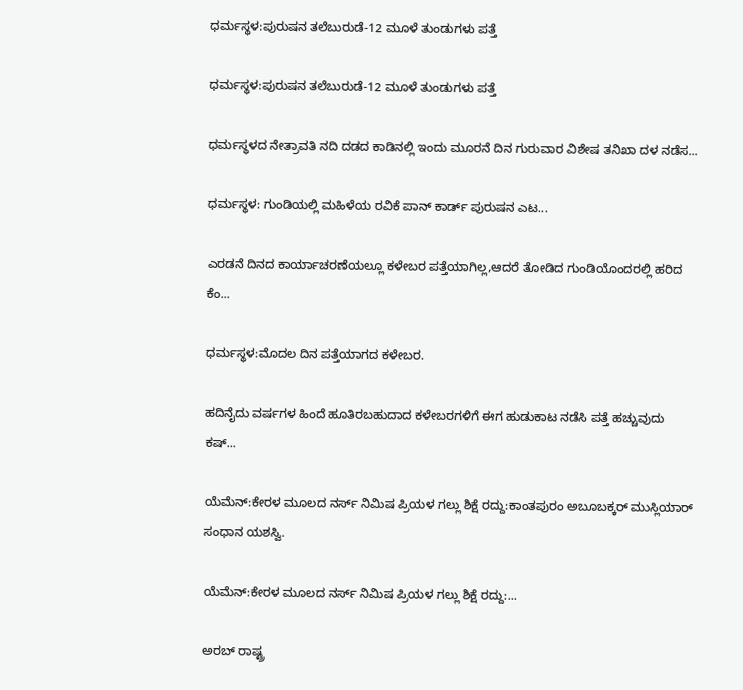ಧರ್ಮಸ್ಥಳ:ಪುರುಷನ ತಲೆಬುರುಡೆ-12 ಮೂಳೆ ತುಂಡುಗಳು ಪತ್ತೆ

ಧರ್ಮಸ್ಥಳ:ಪುರುಷನ ತಲೆಬುರುಡೆ-12 ಮೂಳೆ ತುಂಡುಗಳು ಪತ್ತೆ

ಧರ್ಮಸ್ಥಳದ ನೇತ್ರಾವತಿ ನದಿ ದಡದ ಕಾಡಿನಲ್ಲಿ ಇಂದು ಮೂರನೆ ದಿನ ಗುರುವಾರ ವಿಶೇಷ ತನಿಖಾ ದಳ ನಡೆಸ...

ಧರ್ಮಸ್ಥಳ: ಗುಂಡಿಯಲ್ಲಿ ಮಹಿಳೆಯ ರವಿಕೆ ಪಾನ್ ಕಾರ್ಡ್ ಪುರುಷನ ಎಟ...

ಎರಡನೆ ದಿನದ ಕಾರ್ಯಾಚರಣೆಯಲ್ಲೂ ಕಳೇಬರ ಪತ್ತೆಯಾಗಿಲ್ಲ,ಆದರೆ ತೋಡಿದ ಗುಂಡಿಯೊಂದರಲ್ಲಿ ಹರಿದ ಕೆಂ...

ಧರ್ಮಸ್ಥಳ:ಮೊದಲ ದಿನ ಪತ್ತೆಯಾಗದ ಕಳೇಬರ.

ಹದಿನೈದು ವರ್ಷಗಳ ಹಿಂದೆ ಹೂತಿರಬಹುದಾದ ಕಳೇಬರಗಳಿಗೆ ಈಗ ಹುಡುಕಾಟ ನಡೆಸಿ ಪತ್ತೆ ಹಚ್ಚುವುದು ಕಷ್...

ಯೆಮೆನ್:ಕೇರಳ ಮೂಲದ ನರ್ಸ್ ನಿಮಿಷ ಪ್ರಿಯಳ ಗಲ್ಲು ಶಿಕ್ಷೆ ರದ್ದು:ಕಾಂತಪುರಂ ಅಬೂಬಕ್ಕರ್ ಮುಸ್ಲಿಯಾರ್ ಸಂಧಾನ ಯಶಸ್ವಿ.

ಯೆಮೆನ್:ಕೇರಳ ಮೂಲದ ನರ್ಸ್ ನಿಮಿಷ ಪ್ರಿಯಳ ಗಲ್ಲು ಶಿಕ್ಷೆ ರದ್ದು:...

ಅರಬ್ ರಾಷ್ಟ್ರ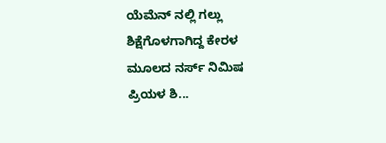ಯೆಮೆನ್ ನಲ್ಲಿ ಗಲ್ಲು ಶಿಕ್ಷೆಗೊಳಗಾಗಿದ್ದ ಕೇರಳ ಮೂಲದ ನರ್ಸ್ ನಿಮಿಷ ಪ್ರಿಯಳ ಶಿ...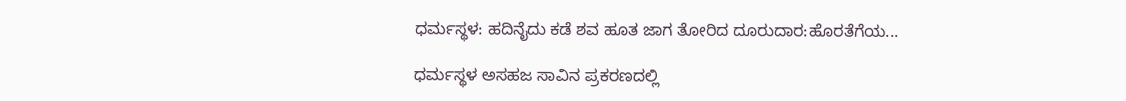ಧರ್ಮಸ್ಥಳ: ಹದಿನೈದು ಕಡೆ ಶವ ಹೂತ ಜಾಗ ತೋರಿದ ದೂರುದಾರ:ಹೊರತೆಗೆಯ...

ಧರ್ಮಸ್ಥಳ ‌ಅಸಹಜ ಸಾವಿನ ಪ್ರಕರಣದಲ್ಲಿ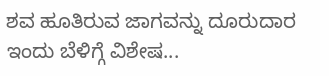ಶವ ಹೂತಿರುವ ಜಾಗವನ್ನು ದೂರುದಾರ ಇಂದು ಬೆಳಿಗ್ಗೆ ವಿಶೇಷ...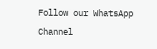Follow our WhatsApp Channel